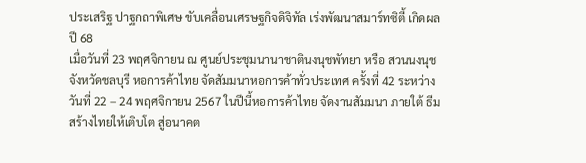ประเสริฐ ปาฐกถาพิเศษ ขับเคลื่อนเศรษฐกิจดิจิทัล เร่งพัฒนาสมาร์ทซิตี้ เกิดผล ปี 68
เมื่อวันที่ 23 พฤศจิกายน ณ ศูนย์ประชุมนานาชาตินงนุชพัทยา หรือ สวนนงนุช จังหวัดชลบุรี หอการค้าไทย จัดสัมมนาหอการค้าทั่วประเทศ ครั้งที่ 42 ระหว่างวันที่ 22 – 24 พฤศจิกายน 2567 ในปีนี้หอการค้าไทย จัดงานสัมมนา ภายใต้ ธีม สร้างไทยให้เติบโต สู่อนาคต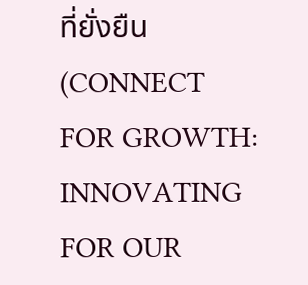ที่ยั่งยืน (CONNECT FOR GROWTH: INNOVATING FOR OUR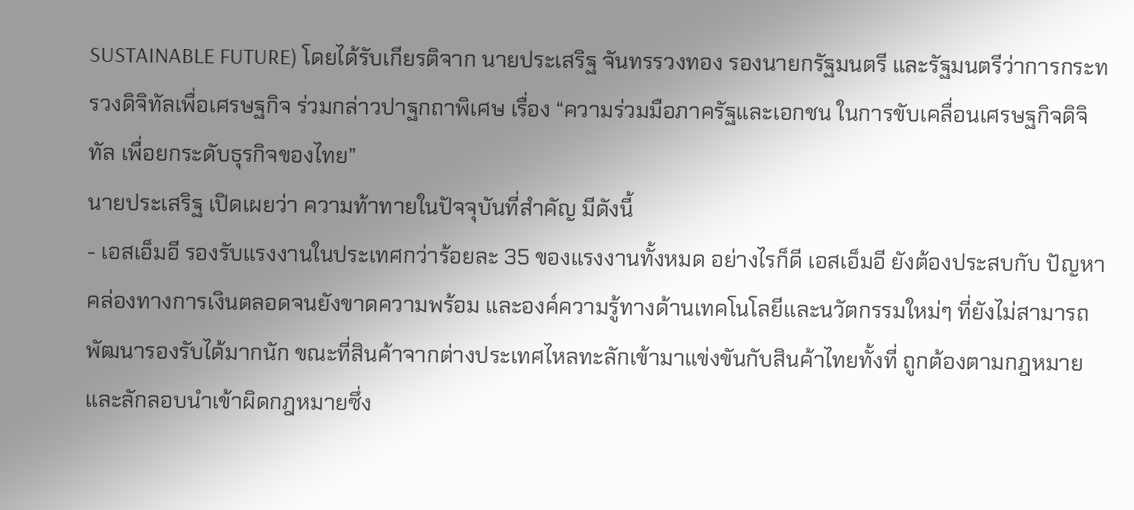SUSTAINABLE FUTURE) โดยได้รับเกียรติจาก นายประเสริฐ จันทรรวงทอง รองนายกรัฐมนตรี และรัฐมนตรีว่าการกระทรวงดิจิทัลเพื่อเศรษฐกิจ ร่วมกล่าวปาฐกถาพิเศษ เรื่อง “ความร่วมมือภาครัฐและเอกชน ในการขับเคลื่อนเศรษฐกิจดิจิทัล เพื่อยกระดับธุรกิจของไทย”
นายประเสริฐ เปิดเผยว่า ความท้าทายในปัจจุบันที่สำคัญ มีดังนี้
- เอสเอ็มอี รองรับแรงงานในประเทศกว่าร้อยละ 35 ของแรงงานทั้งหมด อย่างไรก็ดี เอสเอ็มอี ยังต้องประสบกับ ปัญหาคล่องทางการเงินตลอดจนยังขาดความพร้อม และองค์ความรู้ทางด้านเทคโนโลยีและนวัตกรรมใหม่ๆ ที่ยังไม่สามารถพัฒนารองรับได้มากนัก ขณะที่สินค้าจากต่างประเทศไหลทะลักเข้ามาแข่งขันกับสินค้าไทยทั้งที่ ถูกต้องตามกฎหมายและลักลอบนำเข้าผิดกฎหมายซึ่ง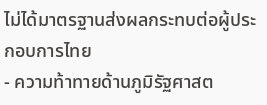ไม่ได้มาตรฐานส่งผลกระทบต่อผู้ประกอบการไทย
- ความท้าทายด้านภูมิรัฐศาสต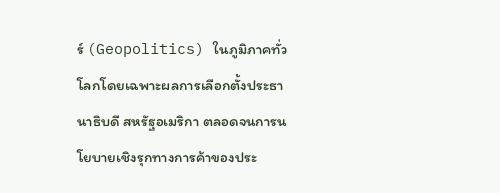ร์ (Geopolitics) ในภูมิภาคทั่วโลกโดยเฉพาะผลการเลือกตั้งประธานาธิบดี สหรัฐอเมริกา ตลอดจนการนโยบายเชิงรุกทางการค้าของประ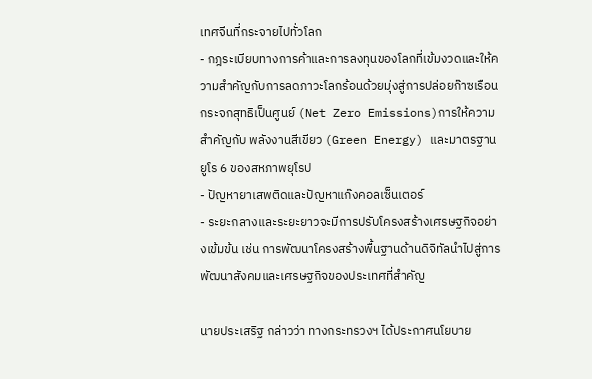เทศจีนที่กระจายไปทั่วโลก
- กฎระเบียบทางการค้าและการลงทุนของโลกที่เข้มงวดและให้ความสำคัญกับการลดภาวะโลกร้อนด้วยมุ่งสู่การปล่อยก๊าซเรือนกระจกสุทธิเป็นศูนย์ (Net Zero Emissions)การให้ความสำคัญกับ พลังงานสีเขียว (Green Energy) และมาตรฐาน ยูโร 6 ของสหภาพยุโรป
- ปัญหายาเสพติดและปัญหาแก๊งคอลเซ็นเตอร์
- ระยะกลางและระยะยาวจะมีการปรับโครงสร้างเศรษฐกิจอย่างเข้มข้น เช่น การพัฒนาโครงสร้างพื้นฐานด้านดิจิทัลนำไปสู่การพัฒนาสังคมและเศรษฐกิจของประเทศที่สำคัญ

นายประเสริฐ กล่าวว่า ทางกระทรวงฯ ได้ประกาศนโยบาย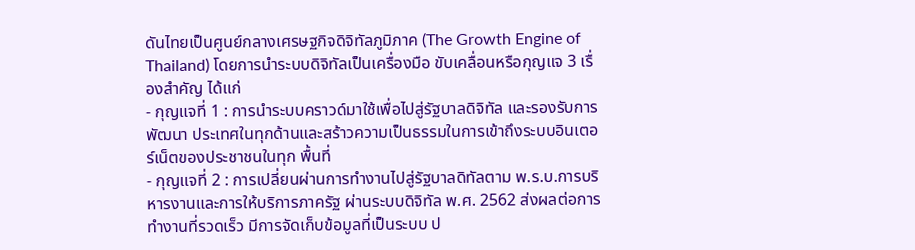ดันไทยเป็นศูนย์กลางเศรษฐกิจดิจิทัลภูมิภาค (The Growth Engine of Thailand) โดยการนำระบบดิจิทัลเป็นเครื่องมือ ขับเคลื่อนหรือกุญแจ 3 เรื่องสำคัญ ได้แก่
- กุญแจที่ 1 : การนำระบบคราวด์มาใช้เพื่อไปสู่รัฐบาลดิจิทัล และรองรับการพัฒนา ประเทศในทุกด้านและสร้าวความเป็นธรรมในการเข้าถึงระบบอินเตอร์เน็ตของประชาชนในทุก พื้นที่
- กุญแจที่ 2 : การเปลี่ยนผ่านการทำงานไปสู่รัฐบาลดิทัลตาม พ.ร.บ.การบริหารงานและการให้บริการภาครัฐ ผ่านระบบดิจิทัล พ.ศ. 2562 ส่งผลต่อการทำงานที่รวดเร็ว มีการจัดเก็บข้อมูลที่เป็นระบบ ป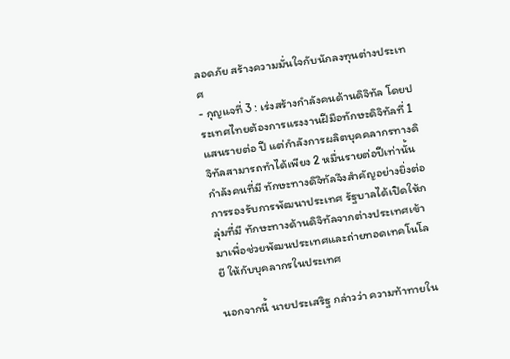ลอดภัย สร้างความมั่นใจกับนักลงทุนต่างประเทศ
- กุญแจที่ 3 : เร่งสร้างกำลังคนด้านดิจิทัล โดยประเทศไทยต้องการแรงงานฝีมือทักษะดิจิทัลที่ 1 แสนรายต่อ ปี แต่กำลังการผลิตบุคคลากรทางดิจิทัลสามารถทำได้เพียง 2 หมื่นรายต่อปีเท่านั้นกำลังคนที่มี ทักษะทางดิจิทัลจึงสำคัญอย่างยิ่งต่อการรองรับการพัฒนาประเทศ รัฐบาลได้เปิดให้กลุ่มที่มี ทักษะทางด้านดิจิทัลจากต่างประเทศเข้ามาเพื่อช่วยพัฒนประเทศและถ่ายทอดเทคโนโลยี ให้กับบุคลากรในประเทศ

นอกจากนี้ นายประเสริฐ กล่าวว่า ความท้าทายใน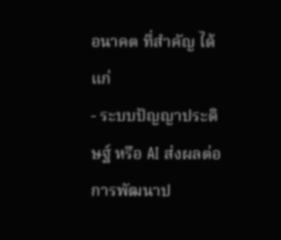อนาคต ที่สำคัญ ได้แก่
- ระบบปัญญาประดิษฐ์ หรือ AI ส่งผลต่อการพัฒนาป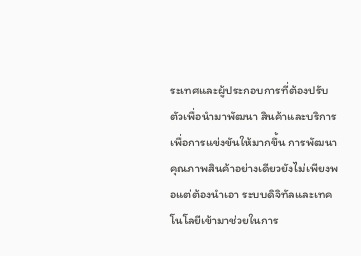ระเทศและผู้ประกอบการที่ต้องปรับตัวเพื่อนำมาพัฒนา สินค้าและบริการเพื่อการแข่งขันให้มากขึ้น การพัฒนาคุณภาพสินค้าอย่างเดียวยังไม่เพียงพอแต่ต้องนำเอา ระบบดิจิทัลและเทคโนโลยีเข้ามาช่วยในการ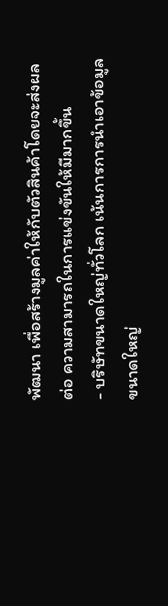พัฒนา เพื่อสร้างมูลค่าให้กับตัวสินค้าโดยจะส่งผลต่อ ความสามารถในการแข่งขันให้มีมากขึ้น
- บริษัทขนาดใหญ่ทั่วโลก เน้นการการนำเอาข้อมูลขนาดใหญ่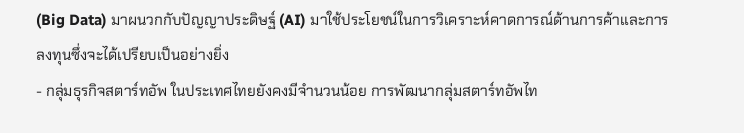(Big Data) มาผนวกกับปัญญาประดิษฐ์ (AI) มาใช้ประโยชน์ในการวิเคราะห์คาดการณ์ด้านการค้าและการลงทุนซึ่งจะได้เปรียบเป็นอย่างยิ่ง
- กลุ่มธุรกิจสตาร์ทอัพ ในประเทศไทยยังคงมีจำนวนน้อย การพัฒนากลุ่มสตาร์ทอัพไท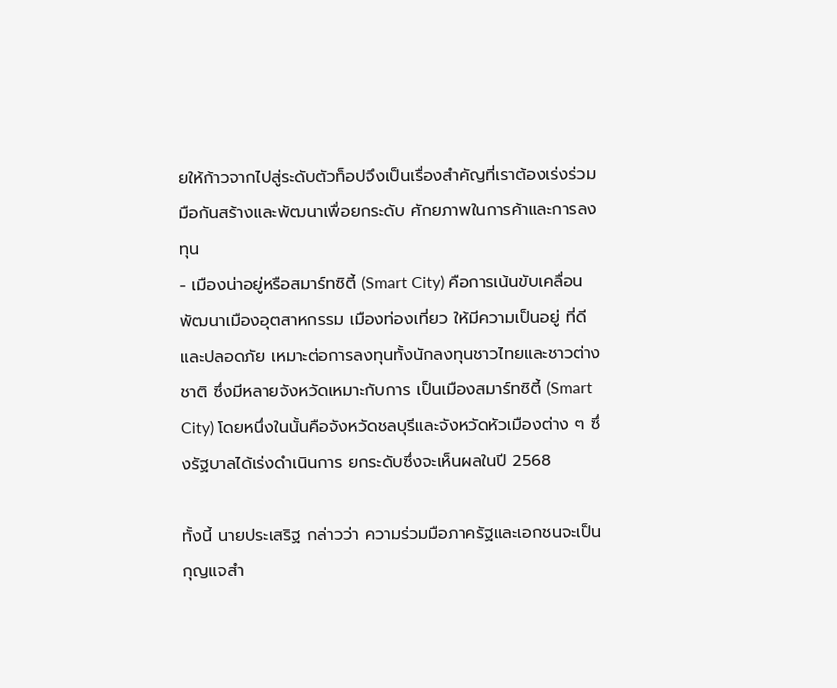ยให้ก้าวจากไปสู่ระดับตัวท็อปจึงเป็นเรื่องสำคัญที่เราต้องเร่งร่วมมือกันสร้างและพัฒนาเพื่อยกระดับ ศักยภาพในการค้าและการลงทุน
- เมืองน่าอยู่หรือสมาร์ทซิตี้ (Smart City) คือการเน้นขับเคลื่อนพัฒนาเมืองอุตสาหกรรม เมืองท่องเที่ยว ให้มีความเป็นอยู่ ที่ดีและปลอดภัย เหมาะต่อการลงทุนทั้งนักลงทุนชาวไทยและชาวต่างชาติ ซึ่งมีหลายจังหวัดเหมาะกับการ เป็นเมืองสมาร์ทซิตี้ (Smart City) โดยหนึ่งในนั้นคือจังหวัดชลบุรีและจังหวัดหัวเมืองต่าง ๆ ซึ่งรัฐบาลได้เร่งดำเนินการ ยกระดับซึ่งจะเห็นผลในปี 2568

ทั้งนี้ นายประเสริฐ กล่าวว่า ความร่วมมือภาครัฐและเอกชนจะเป็นกุญแจสำ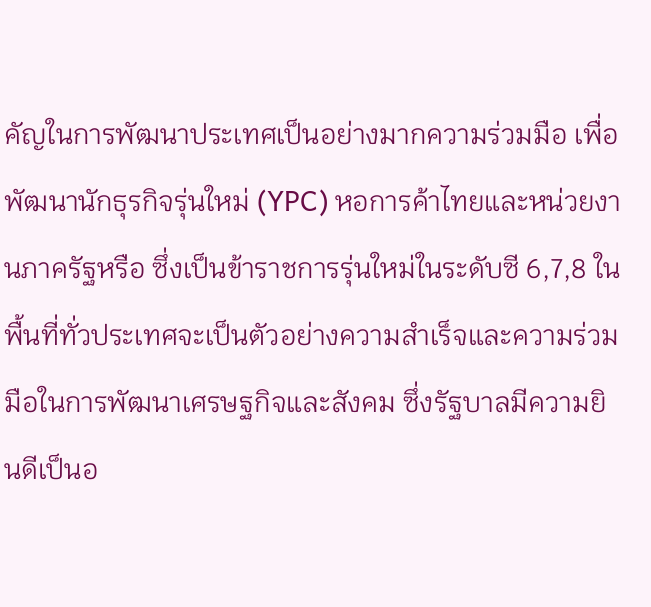คัญในการพัฒนาประเทศเป็นอย่างมากความร่วมมือ เพื่อพัฒนานักธุรกิจรุ่นใหม่ (YPC) หอการค้าไทยและหน่วยงานภาครัฐหรือ ซึ่งเป็นข้าราชการรุ่นใหม่ในระดับซี 6,7,8 ในพื้นที่ทั่วประเทศจะเป็นตัวอย่างความสำเร็จและความร่วมมือในการพัฒนาเศรษฐกิจและสังคม ซึ่งรัฐบาลมีความยินดีเป็นอ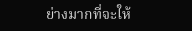ย่างมากที่จะให้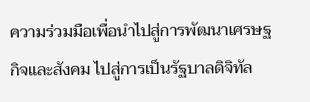ความร่วมมือเพื่อนำไปสู่การพัฒนาเศรษฐกิจและสังคม ไปสู่การเป็นรัฐบาลดิจิทัล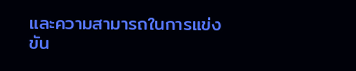และความสามารถในการแข่งขัน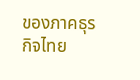ของภาคธุรกิจไทย